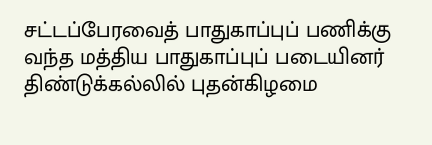சட்டப்பேரவைத் பாதுகாப்புப் பணிக்கு வந்த மத்திய பாதுகாப்புப் படையினர் திண்டுக்கல்லில் புதன்கிழமை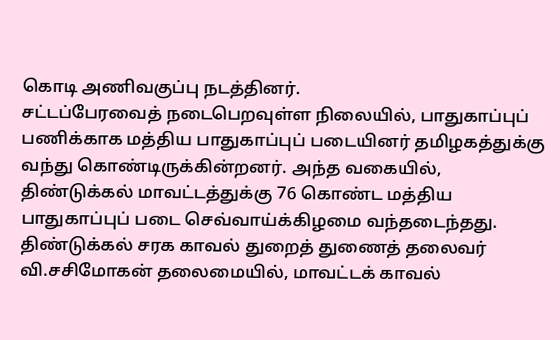கொடி அணிவகுப்பு நடத்தினர்.
சட்டப்பேரவைத் நடைபெறவுள்ள நிலையில், பாதுகாப்புப் பணிக்காக மத்திய பாதுகாப்புப் படையினர் தமிழகத்துக்கு வந்து கொண்டிருக்கின்றனர். அந்த வகையில், திண்டுக்கல் மாவட்டத்துக்கு 76 கொண்ட மத்திய பாதுகாப்புப் படை செவ்வாய்க்கிழமை வந்தடைந்தது. திண்டுக்கல் சரக காவல் துறைத் துணைத் தலைவர் வி.சசிமோகன் தலைமையில், மாவட்டக் காவல்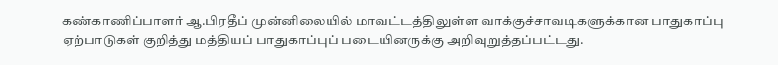கண்காணிப்பாளர் ஆ.பிரதீப் முன்னிலையில் மாவட்டத்திலுள்ள வாக்குச்சாவடிகளுக்கான பாதுகாப்பு ஏற்பாடுகள் குறித்து மத்தியப் பாதுகாப்புப் படையினருக்கு அறிவுறுத்தப்பட்டது.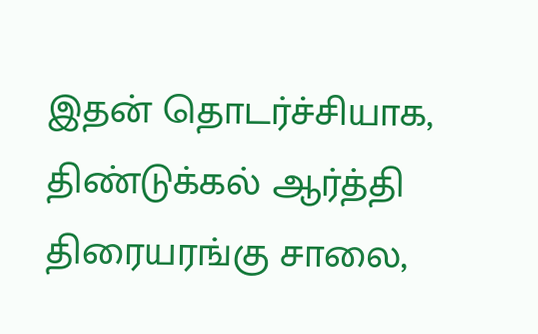இதன் தொடர்ச்சியாக, திண்டுக்கல் ஆர்த்தி திரையரங்கு சாலை,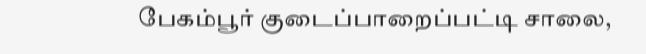பேகம்பூர் குடைப்பாறைப்பட்டி சாலை,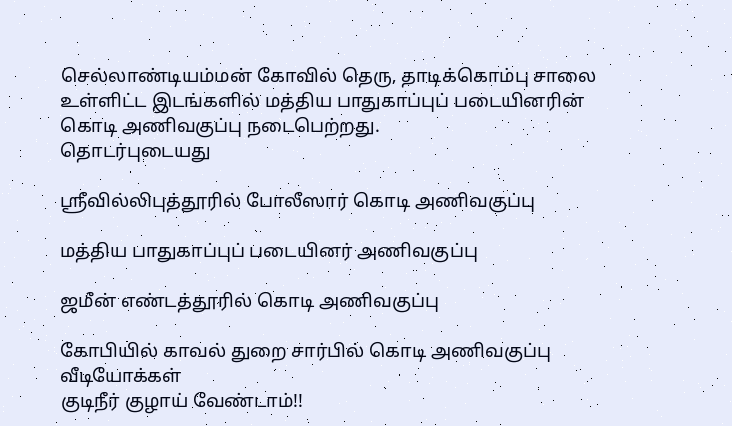செல்லாண்டியம்மன் கோவில் தெரு, தாடிக்கொம்பு சாலை உள்ளிட்ட இடங்களில் மத்திய பாதுகாப்புப் படையினரின் கொடி அணிவகுப்பு நடைபெற்றது.
தொடர்புடையது

ஸ்ரீவில்லிபுத்தூரில் போலீஸார் கொடி அணிவகுப்பு

மத்திய பாதுகாப்புப் படையினர் அணிவகுப்பு

ஜமீன் எண்டத்தூரில் கொடி அணிவகுப்பு

கோபியில் காவல் துறை சார்பில் கொடி அணிவகுப்பு
வீடியோக்கள்
குடிநீர் குழாய் வேண்டாம்!!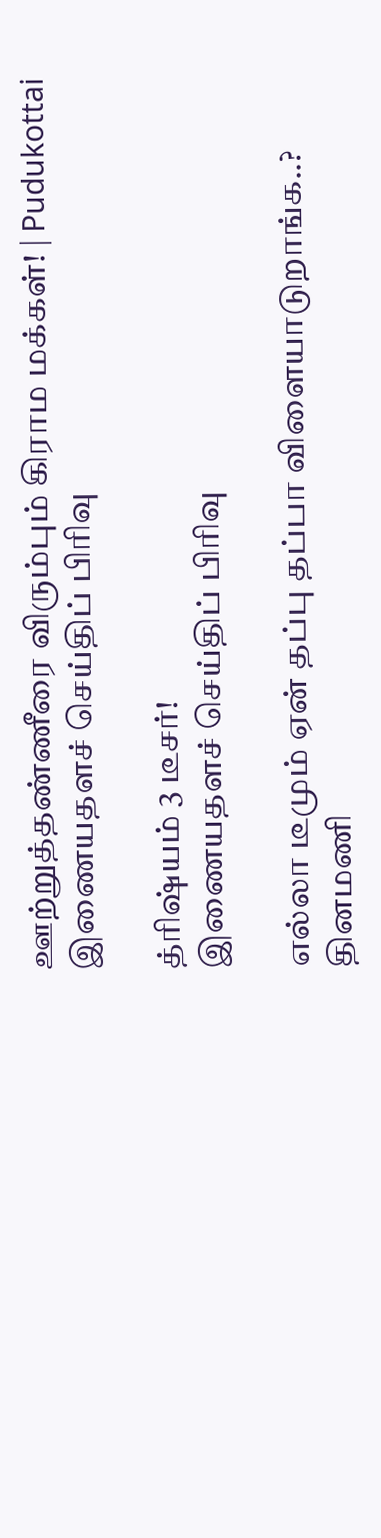ஊற்றுத்தண்ணீரை விரும்பும் கிராம மக்கள்! | Pudukottai
இணையதளச் செய்திப் பிரிவு

த்ரிஷ்யம் 3 டீசர்!
இணையதளச் செய்திப் பிரிவு

எல்லா டீமும் ஏன் தப்பு தப்பா விளையாடுறாங்க..?
தினமணி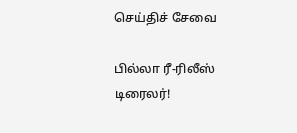செய்திச் சேவை

பில்லா ரீ-ரிலீஸ் டிரைலர்!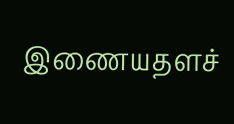இணையதளச்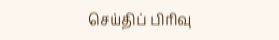செய்திப் பிரிவு